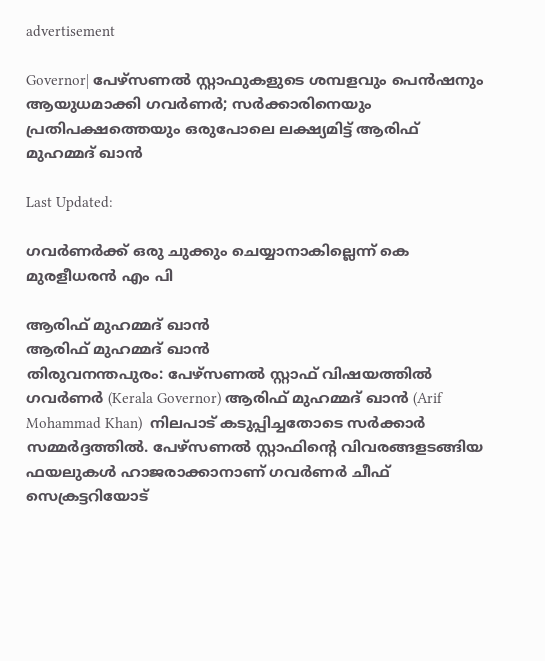advertisement

Governor| പേഴ്സണൽ സ്റ്റാഫുകളുടെ ശമ്പളവും പെൻഷനും ആയുധമാക്കി ഗവർണർ; സർക്കാരിനെയും പ്രതിപക്ഷത്തെയും ഒരുപോലെ ലക്ഷ്യമിട്ട് ആരിഫ് മുഹമ്മദ് ഖാൻ

Last Updated:

ഗവർണർക്ക് ഒരു ചുക്കും ചെയ്യാനാകില്ലെന്ന് കെ മുരളീധരൻ എം പി

ആരിഫ് മുഹമ്മദ് ഖാൻ
ആരിഫ് മുഹമ്മദ് ഖാൻ
തിരുവനന്തപുരം: പേഴ്സണൽ സ്റ്റാഫ് വിഷയത്തിൽ ഗവർണർ (Kerala Governor) ആരിഫ് മുഹമ്മദ് ഖാൻ (Arif Mohammad Khan)  നിലപാട് കടുപ്പിച്ചതോടെ സർക്കാർ സമ്മർദ്ദത്തിൽ. പേഴ്സണല്‍ സ്റ്റാഫിന്‍റെ വിവരങ്ങളടങ്ങിയ ഫയലുകൾ ഹാജരാക്കാനാണ് ഗവർണർ ചീഫ് സെക്രട്ടറിയോട്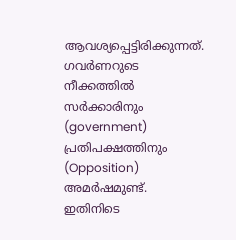ആവശ്യപ്പെട്ടിരിക്കുന്നത്. ഗവർണറുടെ നീക്കത്തിൽ സർക്കാരിനും (government) പ്രതിപക്ഷത്തിനും (Opposition) അമർഷമുണ്ട്. ഇതിനിടെ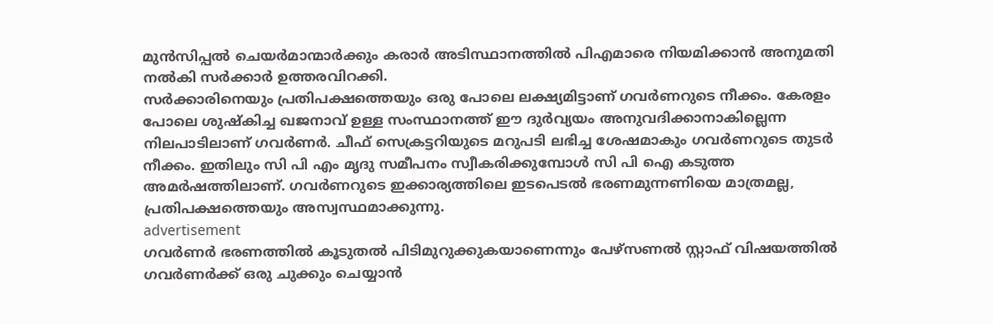മുൻസിപ്പൽ ചെയർമാന്മാർക്കും കരാർ അടിസ്ഥാനത്തിൽ പിഎമാരെ നിയമിക്കാൻ അനുമതി നൽകി സർക്കാർ ഉത്തരവിറക്കി.
സർക്കാരിനെയും പ്രതിപക്ഷത്തെയും ഒരു പോലെ ലക്ഷ്യമിട്ടാണ് ഗവർണറുടെ നീക്കം. കേരളം പോലെ ശുഷ്കിച്ച ഖജനാവ് ഉള്ള സംസ്ഥാനത്ത് ഈ ദുർവ്യയം അനുവദിക്കാനാകില്ലെന്ന നിലപാടിലാണ് ഗവർണർ. ചീഫ് സെക്രട്ടറിയുടെ മറുപടി ലഭിച്ച ശേഷമാകും ഗവർണറുടെ തുടർ നീക്കം. ഇതിലും സി പി എം മൃദു സമീപനം സ്വീകരിക്കുമ്പോൾ സി പി ഐ കടുത്ത അമർഷത്തിലാണ്. ഗവർണറുടെ ഇക്കാര്യത്തിലെ ഇടപെടൽ ഭരണമുന്നണിയെ മാത്രമല്ല,  പ്രതിപക്ഷത്തെയും അസ്വസ്ഥമാക്കുന്നു.
advertisement
ഗവർണർ ഭരണത്തിൽ കൂടുതൽ പിടിമുറുക്കുകയാണെന്നും പേഴ്സണൽ സ്റ്റാഫ് വിഷയത്തിൽ ഗവർണർക്ക് ഒരു ചുക്കും ചെയ്യാൻ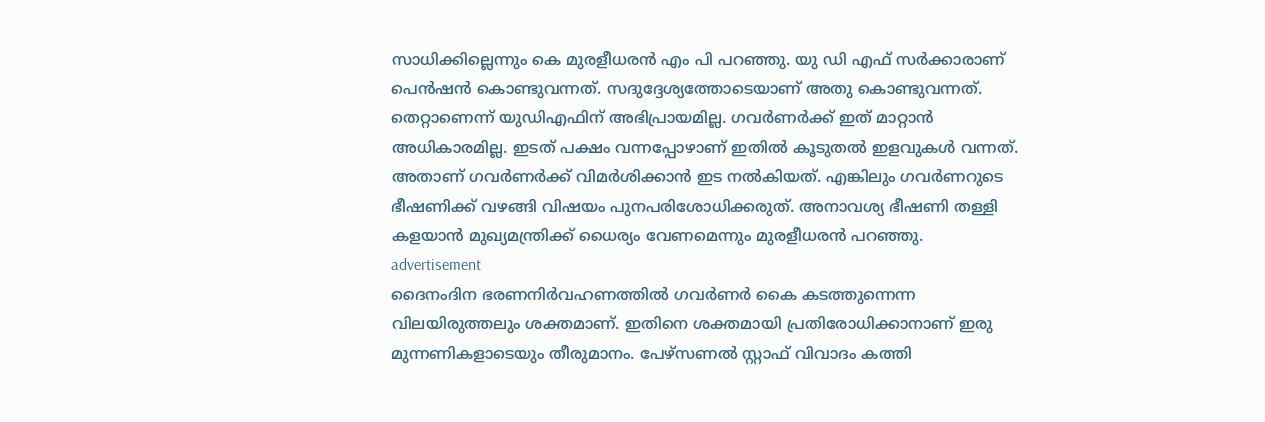സാധിക്കില്ലെന്നും കെ മുരളീധരൻ എം പി പറഞ്ഞു. യു ഡി എഫ് സർക്കാരാണ്  പെൻഷൻ കൊണ്ടുവന്നത്. സദുദ്ദേശ്യത്തോടെയാണ് അതു കൊണ്ടുവന്നത്. തെറ്റാണെന്ന് യുഡിഎഫിന് അഭിപ്രായമില്ല. ഗവർണർക്ക് ഇത് മാറ്റാൻ അധികാരമില്ല. ഇടത് പക്ഷം വന്നപ്പോഴാണ് ഇതിൽ കൂടുതൽ ഇളവുകൾ വന്നത്. അതാണ് ഗവർണർക്ക് വിമർശിക്കാൻ ഇട നൽകിയത്. എങ്കിലും ഗവർണറുടെ ഭീഷണിക്ക് വഴങ്ങി വിഷയം പുനപരിശോധിക്കരുത്. അനാവശ്യ ഭീഷണി തള്ളി കളയാൻ മുഖ്യമന്ത്രിക്ക് ധൈര്യം വേണമെന്നും മുരളീധരൻ പറഞ്ഞു.
advertisement
ദൈനംദിന ഭരണനിർവഹണത്തിൽ ഗവർണർ കൈ കടത്തുന്നെന്ന വിലയിരുത്തലും ശക്തമാണ്. ഇതിനെ ശക്തമായി പ്രതിരോധിക്കാനാണ് ഇരു മുന്നണികളാടെയും തീരുമാനം. പേഴ്സണൽ സ്റ്റാഫ് വിവാദം കത്തി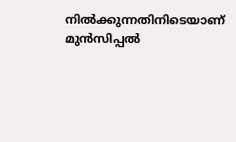നിൽക്കുന്നതിനിടെയാണ് മുൻസിപ്പൽ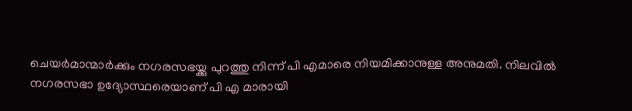ചെയർമാന്മാർക്കും നഗരസഭയ്ക്കു പുറത്തു നിന്ന് പി എമാരെ നിയമിക്കാനുള്ള അനുമതി. നിലവിൽ നഗരസഭാ ഉദ്യോസ്ഥരെയാണ് പി എ മാരായി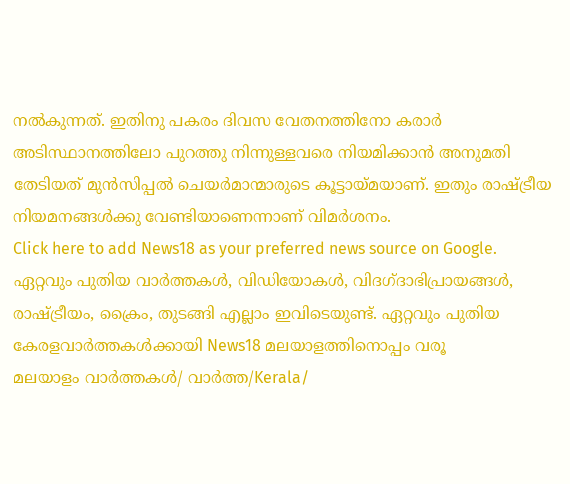നൽകുന്നത്. ഇതിനു പകരം ദിവസ വേതനത്തിനോ കരാർ അടിസ്ഥാനത്തിലോ പുറത്തു നിന്നുള്ളവരെ നിയമിക്കാൻ അനുമതി തേടിയത് മുൻസിപ്പൽ ചെയർമാന്മാരുടെ കൂട്ടായ്മയാണ്. ഇതും രാഷ്ട്രീയ നിയമനങ്ങൾക്കു വേണ്ടിയാണെന്നാണ് വിമർശനം.
Click here to add News18 as your preferred news source on Google.
ഏറ്റവും പുതിയ വാർത്തകൾ, വിഡിയോകൾ, വിദഗ്ദാഭിപ്രായങ്ങൾ, രാഷ്ട്രീയം, ക്രൈം, തുടങ്ങി എല്ലാം ഇവിടെയുണ്ട്. ഏറ്റവും പുതിയ കേരളവാർത്തകൾക്കായി News18 മലയാളത്തിനൊപ്പം വരൂ
മലയാളം വാർത്തകൾ/ വാർത്ത/Kerala/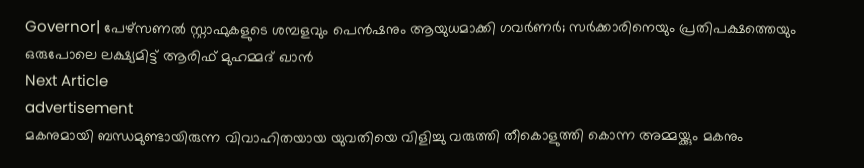Governor| പേഴ്സണൽ സ്റ്റാഫുകളുടെ ശമ്പളവും പെൻഷനും ആയുധമാക്കി ഗവർണർ; സർക്കാരിനെയും പ്രതിപക്ഷത്തെയും ഒരുപോലെ ലക്ഷ്യമിട്ട് ആരിഫ് മുഹമ്മദ് ഖാൻ
Next Article
advertisement
മകനുമായി ബന്ധമുണ്ടായിരുന്ന വിവാഹിതയായ യുവതിയെ വിളിച്ചു വരുത്തി തീകൊളുത്തി കൊന്ന അമ്മയ്ക്കും മകനും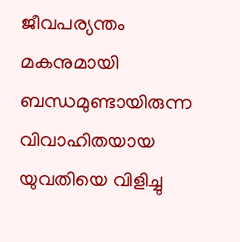ജീവപര്യന്തം
മകനുമായി ബന്ധമുണ്ടായിരുന്ന വിവാഹിതയായ യുവതിയെ വിളിച്ചു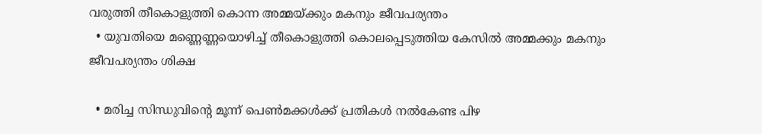വരുത്തി തീകൊളുത്തി കൊന്ന അമ്മയ്ക്കും മകനും ജീവപര്യന്തം
  • യുവതിയെ മണ്ണെണ്ണയൊഴിച്ച് തീകൊളുത്തി കൊലപ്പെടുത്തിയ കേസിൽ അമ്മക്കും മകനും ജീവപര്യന്തം ശിക്ഷ

  • മരിച്ച സിന്ധുവിന്റെ മൂന്ന് പെൺമക്കൾക്ക് പ്രതികൾ നൽകേണ്ട പിഴ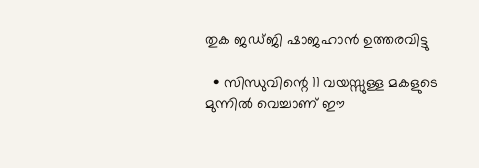തുക ജഡ്ജി ഷാജഹാൻ ഉത്തരവിട്ടു

  • സിന്ധുവിന്റെ 11 വയസ്സുള്ള മകളുടെ മുന്നിൽ വെച്ചാണ് ഈ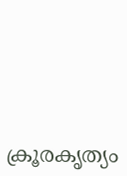ക്രൂരകൃത്യം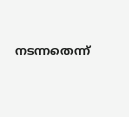നടന്നതെന്ന്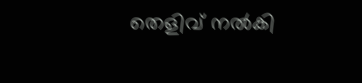തെളിവ് നൽകി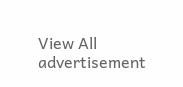View All
advertisement